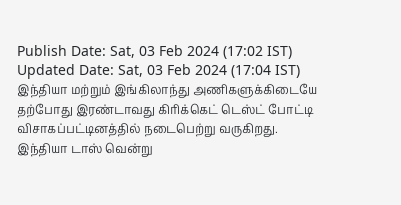Publish Date: Sat, 03 Feb 2024 (17:02 IST)
Updated Date: Sat, 03 Feb 2024 (17:04 IST)
இந்தியா மற்றும் இங்கிலாந்து அணிகளுக்கிடையே தற்போது இரண்டாவது கிரிக்கெட் டெஸ்ட் போட்டி விசாகப்பட்டினத்தில் நடைபெற்று வருகிறது.
இந்தியா டாஸ் வென்று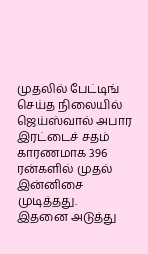முதலில் பேட்டிங் செய்த நிலையில் ஜெய்ஸ்வால் அபார இரட்டைச் சதம் காரணமாக 396 ரன்களில் முதல் இன்னிசை முடித்தது.
இதனை அடுத்து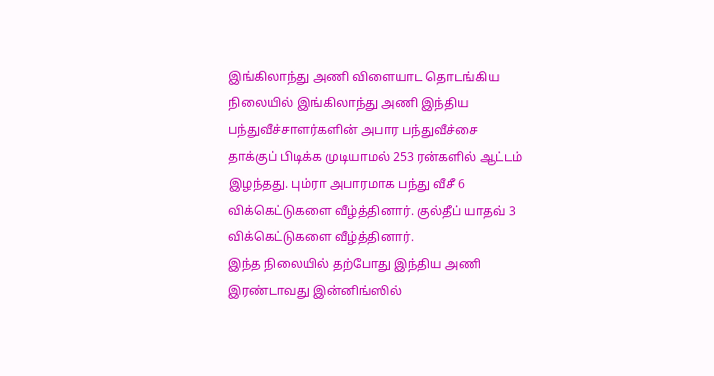இங்கிலாந்து அணி விளையாட தொடங்கிய நிலையில் இங்கிலாந்து அணி இந்திய பந்துவீச்சாளர்களின் அபார பந்துவீச்சை தாக்குப் பிடிக்க முடியாமல் 253 ரன்களில் ஆட்டம் இழந்தது. பும்ரா அபாரமாக பந்து வீசீ 6 விக்கெட்டுகளை வீழ்த்தினார். குல்தீப் யாதவ் 3 விக்கெட்டுகளை வீழ்த்தினார்.
இந்த நிலையில் தற்போது இந்திய அணி இரண்டாவது இன்னிங்ஸில்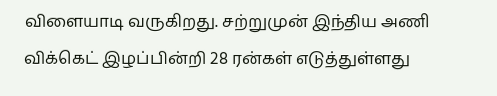விளையாடி வருகிறது. சற்றுமுன் இந்திய அணி விக்கெட் இழப்பின்றி 28 ரன்கள் எடுத்துள்ளது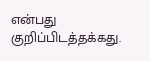என்பது குறிப்பிடத்தக்கது.